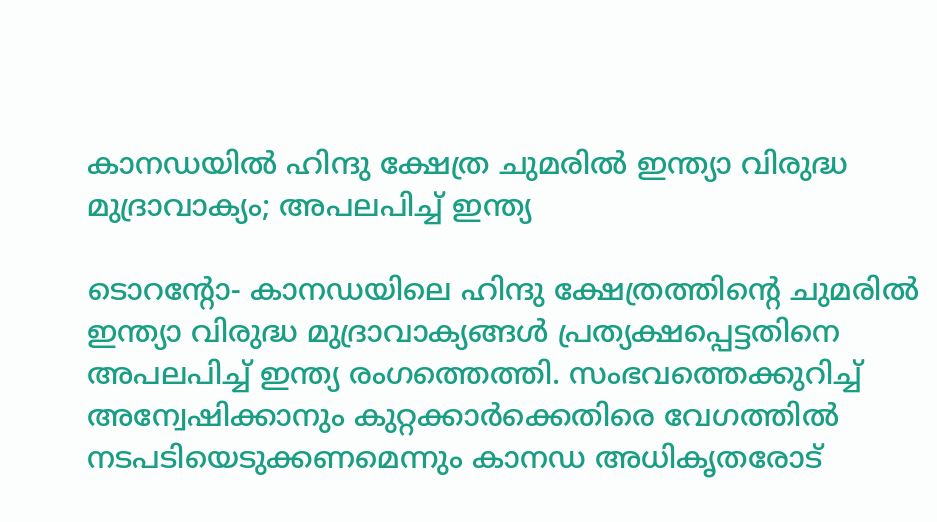കാനഡയില്‍ ഹിന്ദു ക്ഷേത്ര ചുമരില്‍ ഇന്ത്യാ വിരുദ്ധ മുദ്രാവാക്യം; അപലപിച്ച് ഇന്ത്യ

ടൊറന്റോ- കാനഡയിലെ ഹിന്ദു ക്ഷേത്രത്തിന്റെ ചുമരില്‍ ഇന്ത്യാ വിരുദ്ധ മുദ്രാവാക്യങ്ങള്‍ പ്രത്യക്ഷപ്പെട്ടതിനെ അപലപിച്ച് ഇന്ത്യ രംഗത്തെത്തി. സംഭവത്തെക്കുറിച്ച് അന്വേഷിക്കാനും കുറ്റക്കാര്‍ക്കെതിരെ വേഗത്തില്‍ നടപടിയെടുക്കണമെന്നും കാനഡ അധികൃതരോട്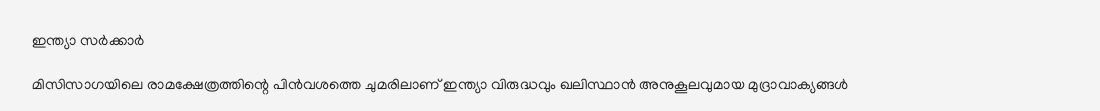ഇന്ത്യാ സര്‍ക്കാര്‍

മിസിസാഗയിലെ രാമക്ഷേത്രത്തിന്റെ പിന്‍വശത്തെ ചുമരിലാണ് ഇന്ത്യാ വിരുദ്ധവും ഖലിസ്ഥാന്‍ അനുകൂലവുമായ മുദ്രാവാക്യങ്ങള്‍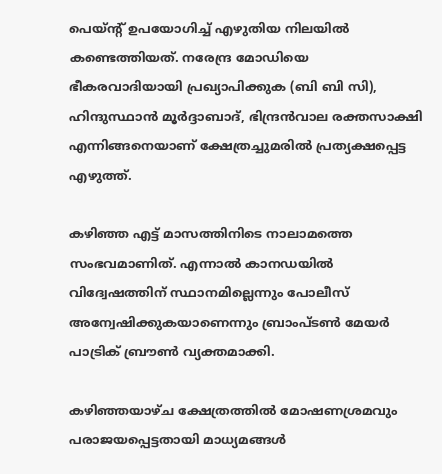പെയ്ന്റ് ഉപയോഗിച്ച് എഴുതിയ നിലയില്‍ കണ്ടെത്തിയത്. നരേന്ദ്ര മോഡിയെ ഭീകരവാദിയായി പ്രഖ്യാപിക്കുക (ബി ബി സി), ഹിന്ദുസ്ഥാന്‍ മൂര്‍ദ്ദാബാദ്, ഭിന്ദ്രന്‍വാല രക്തസാക്ഷി എന്നിങ്ങനെയാണ് ക്ഷേത്രച്ചുമരില്‍ പ്രത്യക്ഷപ്പെട്ട എഴുത്ത്.

കഴിഞ്ഞ എട്ട് മാസത്തിനിടെ നാലാമത്തെ സംഭവമാണിത്. എന്നാല്‍ കാനഡയില്‍ വിദ്വേഷത്തിന് സ്ഥാനമില്ലെന്നും പോലീസ് അന്വേഷിക്കുകയാണെന്നും ബ്രാംപ്ടണ്‍ മേയര്‍ പാട്രിക് ബ്രൗണ്‍ വ്യക്തമാക്കി.

കഴിഞ്ഞയാഴ്ച ക്ഷേത്രത്തില്‍ മോഷണശ്രമവും പരാജയപ്പെട്ടതായി മാധ്യമങ്ങള്‍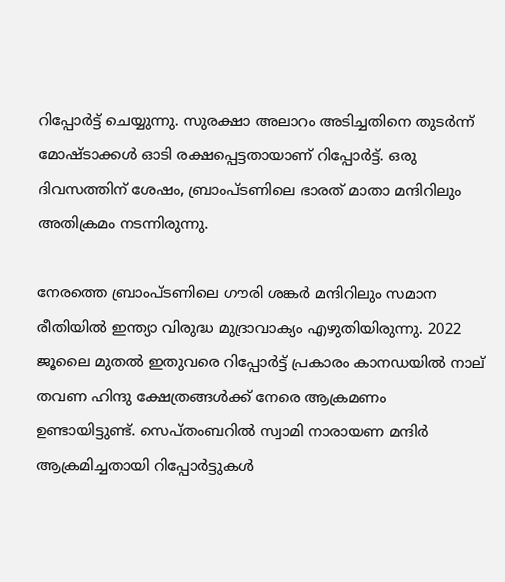റിപ്പോര്‍ട്ട് ചെയ്യുന്നു. സുരക്ഷാ അലാറം അടിച്ചതിനെ തുടര്‍ന്ന് മോഷ്ടാക്കള്‍ ഓടി രക്ഷപ്പെട്ടതായാണ് റിപ്പോര്‍ട്ട്. ഒരു ദിവസത്തിന് ശേഷം, ബ്രാംപ്ടണിലെ ഭാരത് മാതാ മന്ദിറിലും അതിക്രമം നടന്നിരുന്നു.

നേരത്തെ ബ്രാംപ്ടണിലെ ഗൗരി ശങ്കര്‍ മന്ദിറിലും സമാന രീതിയില്‍ ഇന്ത്യാ വിരുദ്ധ മുദ്രാവാക്യം എഴുതിയിരുന്നു. 2022 ജൂലൈ മുതല്‍ ഇതുവരെ റിപ്പോര്‍ട്ട് പ്രകാരം കാനഡയില്‍ നാല് തവണ ഹിന്ദു ക്ഷേത്രങ്ങള്‍ക്ക് നേരെ ആക്രമണം ഉണ്ടായിട്ടുണ്ട്. സെപ്തംബറില്‍ സ്വാമി നാരായണ മന്ദിര്‍ ആക്രമിച്ചതായി റിപ്പോര്‍ട്ടുകള്‍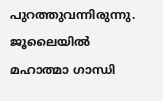പുറത്തുവന്നിരുന്നു. ജൂലൈയില്‍ മഹാത്മാ ഗാന്ധി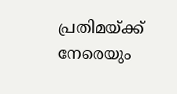പ്രതിമയ്ക്ക് നേരെയും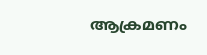ആക്രമണം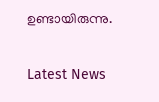ഉണ്ടായിരുന്നു.

Latest News